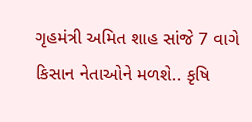ગૃહમંત્રી અમિત શાહ સાંજે 7 વાગે કિસાન નેતાઓને મળશે.. કૃષિ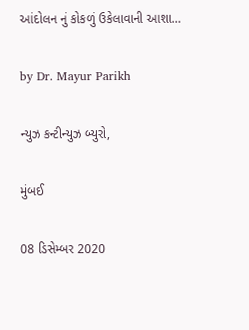આંદોલન નું કોકળું ઉકેલાવાની આશા…

by Dr. Mayur Parikh

ન્યુઝ કન્ટીન્યુઝ બ્યુરો,

મુંબઈ

08 ડિસેમ્બર 2020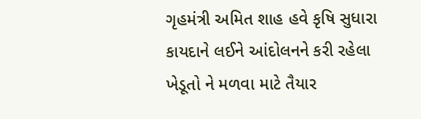ગૃહમંત્રી અમિત શાહ હવે કૃષિ સુધારા કાયદાને લઈને આંદોલનને કરી રહેલા ખેડૂતો ને મળવા માટે તૈયાર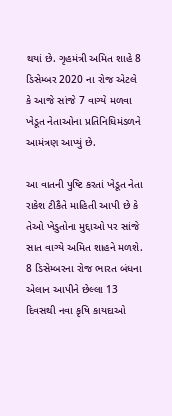થયાં છે. ગૃહમંત્રી અમિત શાહે 8 ડિસેમ્બર 2020 ના રોજ એટલે કે આજે સાંજે 7 વાગ્યે મળવા ખેડૂત નેતાઓના પ્રતિનિધિમંડળને આમંત્રણ આપ્યું છે.

આ વાતની પુષ્ટિ કરતાં ખેડૂત નેતા રાકેશ ટીકૈતે માહિતી આપી છે કે તેઓ ખેડુતોના મુદ્દાઓ પર સાંજે સાત વાગ્યે અમિત શાહને મળશે. 8 ડિસેમ્બરના રોજ ભારત બંધના એલાન આપીને છેલ્લા 13 દિવસથી નવા કૃષિ કાયદાઓ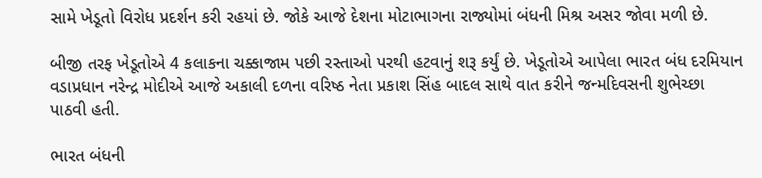સામે ખેડૂતો વિરોધ પ્રદર્શન કરી રહયાં છે. જોકે આજે દેશના મોટાભાગના રાજ્યોમાં બંધની મિશ્ર અસર જોવા મળી છે.

બીજી તરફ ખેડૂતોએ 4 કલાકના ચક્કાજામ પછી રસ્તાઓ પરથી હટવાનું શરૂ કર્યું છે. ખેડૂતોએ આપેલા ભારત બંધ દરમિયાન વડાપ્રધાન નરેન્દ્ર મોદીએ આજે અકાલી દળના વરિષ્ઠ નેતા પ્રકાશ સિંહ બાદલ સાથે વાત કરીને જન્મદિવસની શુભેચ્છા પાઠવી હતી.

ભારત બંધની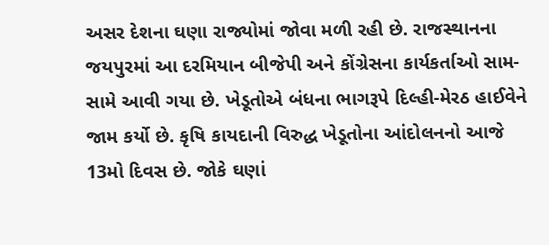અસર દેશના ઘણા રાજ્યોમાં જોવા મળી રહી છે. રાજસ્થાનના જયપુરમાં આ દરમિયાન બીજેપી અને કોંગ્રેસના કાર્યકર્તાઓ સામ-સામે આવી ગયા છે. ખેડૂતોએ બંધના ભાગરૂપે દિલ્હી-મેરઠ હાઈવેને જામ કર્યો છે. કૃષિ કાયદાની વિરુદ્ધ ખેડૂતોના આંદોલનનો આજે 13મો દિવસ છે. જોકે ઘણાં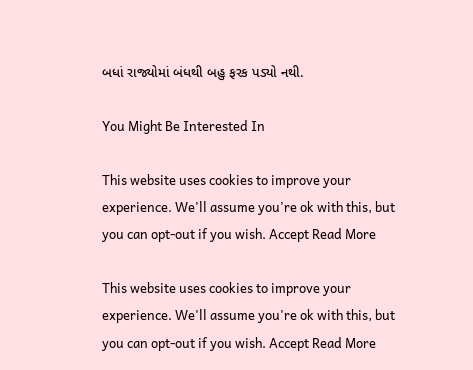બધાં રાજ્યોમાં બંધથી બહુ ફરક પડ્યો નથી.

You Might Be Interested In

This website uses cookies to improve your experience. We'll assume you're ok with this, but you can opt-out if you wish. Accept Read More

This website uses cookies to improve your experience. We'll assume you're ok with this, but you can opt-out if you wish. Accept Read More